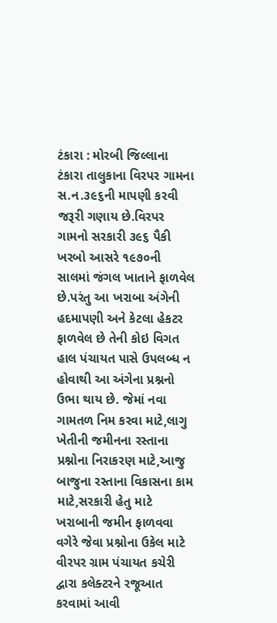ટંકારા : મોરબી જિલ્લાના ટંકારા તાલુકાના વિરપર ગામના સ.ન.૩૯૬ની માપણી કરવી જરૂરી ગણાય છે.વિરપર ગામનો સરકારી ૩૯૬ પૈકી ખરબો આસરે ૧૯૭૦ની સાલમાં જંગલ ખાતાને ફાળવેલ છે.પરંતુ આ ખરાબા અંગેની હદમાપણી અને કેટલા હેકટર ફાળવેલ છે તેની કોઇ વિગત હાલ પંચાયત પાસે ઉપલબ્ધ ન હોવાથી આ અંગેના પ્રશ્નનો ઉભા થાય છે. જેમાં નવા ગામતળ નિમ કરવા માટે,લાગુ ખેતીની જમીનના રસ્તાના પ્રશ્નોના નિરાકરણ માટે,આજુ બાજુના રસ્તાના વિકાસના કામ માટે,સરકારી હેતુ માટે ખરાબાની જમીન ફાળવવા વગેરે જેવા પ્રશ્નોના ઉકેલ માટે વીરપર ગ્રામ પંચાયત કચેરી દ્વારા કલેક્ટરને રજૂઆત કરવામાં આવી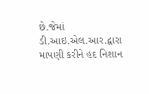છે.જેમાં ડી.આઇ.એલ.આર.દ્વારા માપણી કરીને હદ નિશાન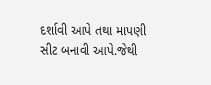દર્શાવી આપે તથા માપણી સીટ બનાવી આપે.જેથી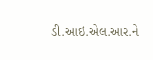ડી.આઇ.એલ.આર.ને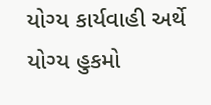યોગ્ય કાર્યવાહી અર્થે યોગ્ય હુકમો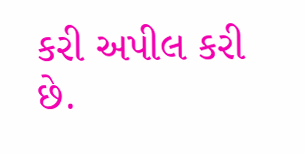કરી અપીલ કરી છે.